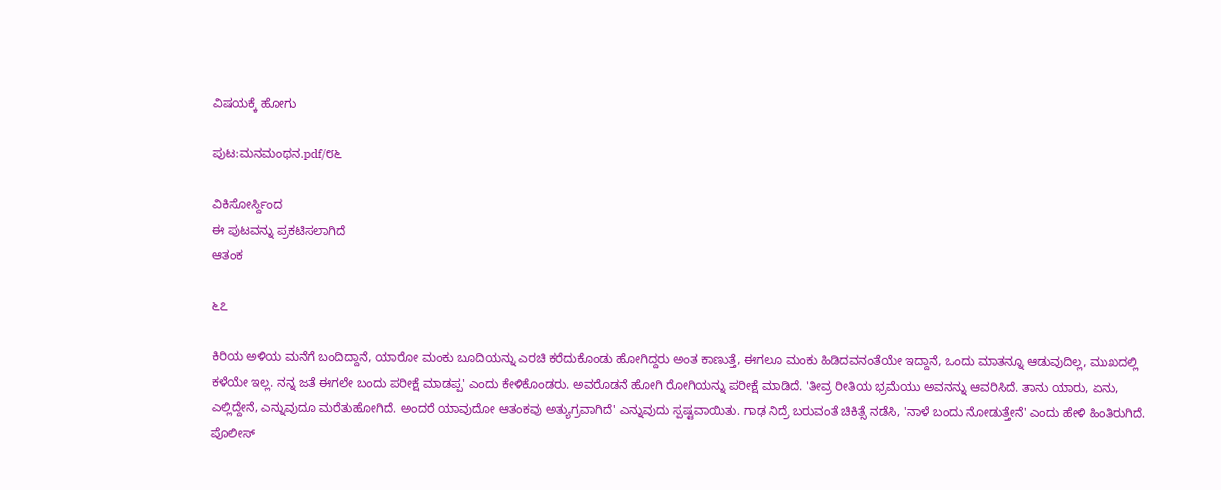ವಿಷಯಕ್ಕೆ ಹೋಗು

ಪುಟ:ಮನಮಂಥನ.pdf/೮೬

ವಿಕಿಸೋರ್ಸ್ದಿಂದ
ಈ ಪುಟವನ್ನು ಪ್ರಕಟಿಸಲಾಗಿದೆ
ಆತಂಕ

೬೭

ಕಿರಿಯ ಅಳಿಯ ಮನೆಗೆ ಬಂದಿದ್ದಾನೆ, ಯಾರೋ ಮಂಕು ಬೂದಿಯನ್ನು ಎರಚಿ ಕರೆದುಕೊಂಡು ಹೋಗಿದ್ದರು ಅಂತ ಕಾಣುತ್ತೆ, ಈಗಲೂ ಮಂಕು ಹಿಡಿದವನಂತೆಯೇ ಇದ್ದಾನೆ, ಒಂದು ಮಾತನ್ನೂ ಆಡುವುದಿಲ್ಲ, ಮುಖದಲ್ಲಿ ಕಳೆಯೇ ಇಲ್ಲ. ನನ್ನ ಜತೆ ಈಗಲೇ ಬಂದು ಪರೀಕ್ಷೆ ಮಾಡಪ್ಪ' ಎಂದು ಕೇಳಿಕೊಂಡರು. ಅವರೊಡನೆ ಹೋಗಿ ರೋಗಿಯನ್ನು ಪರೀಕ್ಷೆ ಮಾಡಿದೆ. 'ತೀವ್ರ ರೀತಿಯ ಭ್ರಮೆಯು ಅವನನ್ನು ಆವರಿಸಿದೆ. ತಾನು ಯಾರು, ಏನು, ಎಲ್ಲಿದ್ದೇನೆ, ಎನ್ನುವುದೂ ಮರೆತುಹೋಗಿದೆ. ಅಂದರೆ ಯಾವುದೋ ಆತಂಕವು ಅತ್ಯುಗ್ರವಾಗಿದೆ' ಎನ್ನುವುದು ಸ್ಪಷ್ಟವಾಯಿತು. ಗಾಢ ನಿದ್ರೆ ಬರುವಂತೆ ಚಿಕಿತ್ಸೆ ನಡೆಸಿ, 'ನಾಳೆ ಬಂದು ನೋಡುತ್ತೇನೆ' ಎಂದು ಹೇಳಿ ಹಿಂತಿರುಗಿದೆ. ಪೊಲೀಸ್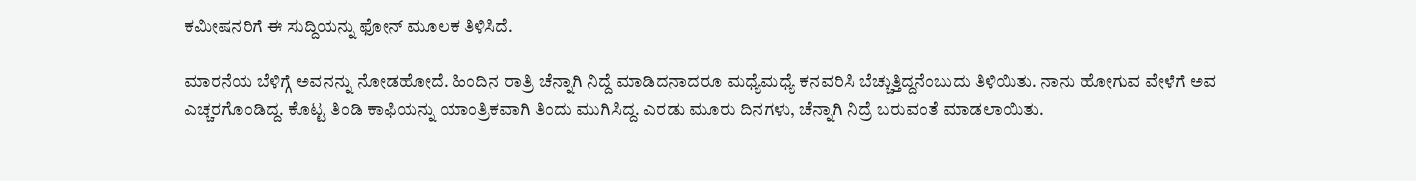ಕಮೀಷನರಿಗೆ ಈ ಸುದ್ದಿಯನ್ನು ಫೋನ್ ಮೂಲಕ ತಿಳಿಸಿದೆ.

ಮಾರನೆಯ ಬೆಳಿಗ್ಗೆ ಅವನನ್ನು ನೋಡಹೋದೆ. ಹಿಂದಿನ ರಾತ್ರಿ ಚೆನ್ನಾಗಿ ನಿದ್ದೆ ಮಾಡಿದನಾದರೂ ಮಧ್ಯೆಮಧ್ಯೆ ಕನವರಿಸಿ ಬೆಚ್ಚುತ್ತಿದ್ದನೆಂಬುದು ತಿಳಿಯಿತು. ನಾನು ಹೋಗುವ ವೇಳೆಗೆ ಅವ ಎಚ್ಚರಗೊಂಡಿದ್ದ. ಕೊಟ್ಟ ತಿಂಡಿ ಕಾಫಿಯನ್ನು ಯಾಂತ್ರಿಕವಾಗಿ ತಿಂದು ಮುಗಿಸಿದ್ದ. ಎರಡು ಮೂರು ದಿನಗಳು, ಚೆನ್ನಾಗಿ ನಿದ್ರೆ ಬರುವಂತೆ ಮಾಡಲಾಯಿತು.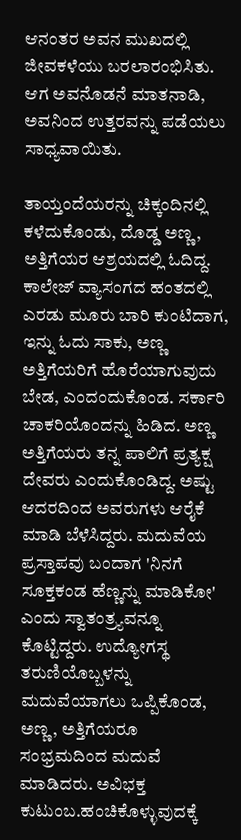ಆನಂತರ ಅವನ ಮುಖದಲ್ಲಿ ಜೀವಕಳೆಯು ಬರಲಾರಂಭಿಸಿತು. ಆಗ ಅವನೊಡನೆ ಮಾತನಾಡಿ, ಅವನಿಂದ ಉತ್ತರವನ್ನು ಪಡೆಯಲು ಸಾಧ್ಯವಾಯಿತು.

ತಾಯ್ತಂದೆಯರನ್ನು ಚಿಕ್ಕಂದಿನಲ್ಲಿ ಕಳೆದುಕೊಂಡು, ದೊಡ್ಡ ಅಣ್ಣ, ಅತ್ತಿಗೆಯರ ಆಶ್ರಯದಲ್ಲಿ ಓದಿದ್ದ. ಕಾಲೇಜ್ ವ್ಯಾಸಂಗದ ಹಂತದಲ್ಲಿ ಎರಡು ಮೂರು ಬಾರಿ ಕುಂಟಿದಾಗ, ಇನ್ನು ಓದು ಸಾಕು, ಅಣ್ಣ ಅತ್ತಿಗೆಯರಿಗೆ ಹೊರೆಯಾಗುವುದು ಬೇಡ, ಎಂದಂದುಕೊಂಡ. ಸರ್ಕಾರಿ ಚಾಕರಿಯೊಂದನ್ನು ಹಿಡಿದ. ಅಣ್ಣ ಅತ್ತಿಗೆಯರು ತನ್ನ ಪಾಲಿಗೆ ಪ್ರತ್ಯಕ್ಷ ದೇವರು ಎಂದುಕೊಂಡಿದ್ದ. ಅಷ್ಟು ಆದರದಿಂದ ಅವರುಗಳು ಆರೈಕೆ ಮಾಡಿ ಬೆಳೆಸಿದ್ದರು. ಮದುವೆಯ ಪ್ರಸ್ತಾಪವು ಬಂದಾಗ 'ನಿನಗೆ ಸೂಕ್ತಕಂಡ ಹೆಣ್ಣನ್ನು ಮಾಡಿಕೋ' ಎಂದು ಸ್ವಾತಂತ್ರ್ಯವನ್ನೂ ಕೊಟ್ಟಿದ್ದರು. ಉದ್ಯೋಗಸ್ಥ ತರುಣಿಯೊಬ್ಬಳನ್ನು ಮದುವೆಯಾಗಲು ಒಪ್ಪಿಕೊಂಡ, ಅಣ್ಣ, ಅತ್ತಿಗೆಯರೂ ಸಂಭ್ರಮದಿಂದ ಮದುವೆ ಮಾಡಿದರು. ಅವಿಭಕ್ತ ಕುಟುಂಬ.ಹಂಚಿಕೊಳ್ಳುವುದಕ್ಕೆ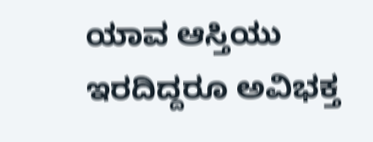ಯಾವ ಆಸ್ತಿಯು ಇರದಿದ್ದರೂ ಅವಿಭಕ್ತ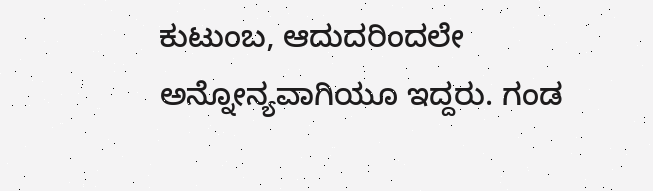ಕುಟುಂಬ, ಆದುದರಿಂದಲೇ ಅನ್ನೋನ್ಯವಾಗಿಯೂ ಇದ್ದರು. ಗಂಡ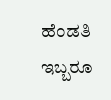ಹೆಂಡತಿ ಇಬ್ಬರೂ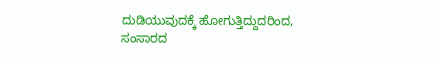ದುಡಿಯುವುದಕ್ಕೆ ಹೋಗುತ್ತಿದ್ದುದರಿಂದ, ಸಂಸಾರದ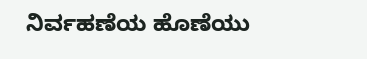ನಿರ್ವಹಣೆಯ ಹೊಣೆಯು